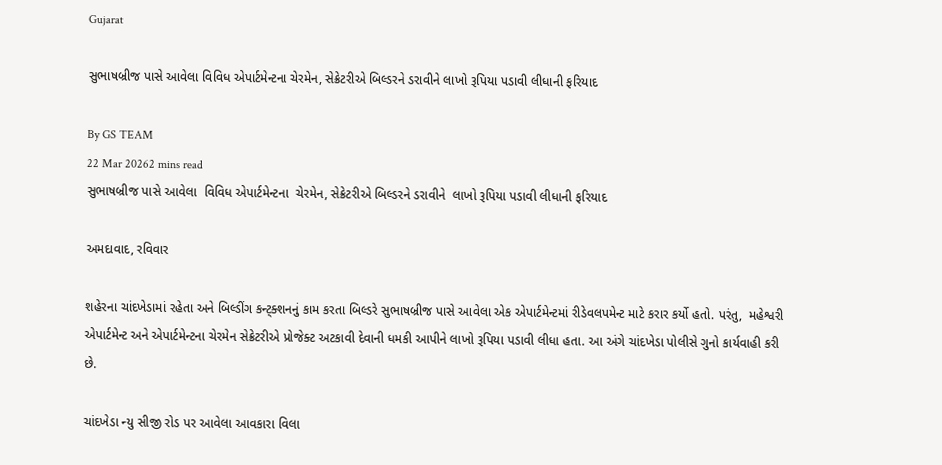Gujarat

સુભાષબ્રીજ પાસે આવેલા વિવિધ એપાર્ટમેન્ટના ચેરમેન, સેક્રેટરીએ બિલ્ડરને ડરાવીને લાખો રૂપિયા પડાવી લીધાની ફરિયાદ

By GS TEAM
22 Mar 20262 mins read
સુભાષબ્રીજ પાસે આવેલા  વિવિધ એપાર્ટમેન્ટના  ચેરમેન, સેક્રેટરીએ બિલ્ડરને ડરાવીને  લાખો રૂપિયા પડાવી લીધાની ફરિયાદ

અમદાવાદ, રવિવાર

શહેરના ચાંદખેડામાં રહેતા અને બિલ્ડીંગ કન્ટ્ક્શનનું કામ કરતા બિલ્ડરે સુભાષબ્રીજ પાસે આવેલા એક એપાર્ટમેન્ટમાં રીડેવલપમેન્ટ માટે કરાર કર્યો હતો. પરંતુ,  મહેશ્વરી એપાર્ટમેન્ટ અને એપાર્ટમેન્ટના ચેરમેન સેક્રેટરીએ પ્રોજેક્ટ અટકાવી દેવાની ધમકી આપીને લાખો રૂપિયા પડાવી લીધા હતા. આ અંગે ચાંદખેડા પોલીસે ગુનો કાર્યવાહી કરી છે.

ચાંદખેડા ન્યુ સીજી રોડ પર આવેલા આવકારા વિલા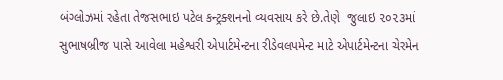બંગ્લોઝમાં રહેતા તેજસભાઇ પટેલ કન્ટ્રક્શનનો વ્યવસાય કરે છે.તેણે  જુલાઇ ૨૦૨૩માં સુભાષબ્રીજ પાસે આવેલા મહેશ્વરી એપાર્ટમેન્ટના રીડેવલપમેન્ટ માટે એપાર્ટમેન્ટના ચેરમેન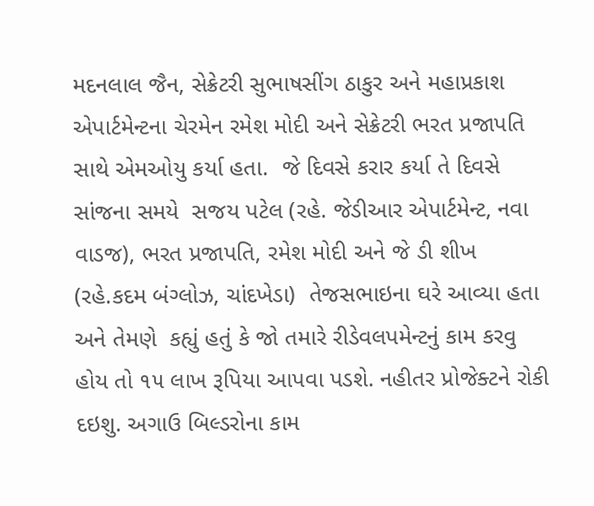મદનલાલ જૈન, સેક્રેટરી સુભાષસીંગ ઠાકુર અને મહાપ્રકાશ એપાર્ટમેન્ટના ચેરમેન રમેશ મોદી અને સેક્રેટરી ભરત પ્રજાપતિ સાથે એમઓયુ કર્યા હતા.  જે દિવસે કરાર કર્યા તે દિવસે સાંજના સમયે  સજય પટેલ (રહે. જેડીઆર એપાર્ટમેન્ટ, નવા વાડજ), ભરત પ્રજાપતિ, રમેશ મોદી અને જે ડી શીખ (રહે.કદમ બંગ્લોઝ, ચાંદખેડા)  તેજસભાઇના ઘરે આવ્યા હતા અને તેમણે  કહ્યું હતું કે જો તમારે રીડેવલપમેન્ટનું કામ કરવુ હોય તો ૧૫ લાખ રૂપિયા આપવા પડશે. નહીતર પ્રોજેક્ટને રોકી દઇશુ. અગાઉ બિલ્ડરોના કામ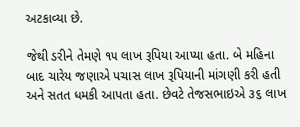અટકાવ્યા છે.

જેથી ડરીને તેમણે ૧૫ લાખ રૂપિયા આપ્યા હતા. બે મહિના બાદ ચારેય જણાએ પચાસ લાખ રૂપિયાની માંગણી કરી હતી અને સતત ધમકી આપતા હતા. છેવટે તેજસભાઇએ ૩૬ લાખ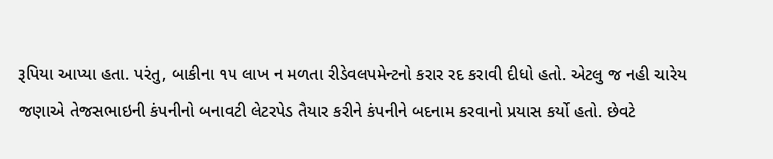રૂપિયા આપ્યા હતા. પરંતુ, બાકીના ૧૫ લાખ ન મળતા રીડેવલપમેન્ટનો કરાર રદ કરાવી દીધો હતો. એટલુ જ નહી ચારેય જણાએ તેજસભાઇની કંપનીનો બનાવટી લેટરપેડ તૈયાર કરીને કંપનીને બદનામ કરવાનો પ્રયાસ કર્યો હતો. છેવટે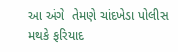આ અંગે  તેમણે ચાંદખેડા પોલીસ મથકે ફરિયાદ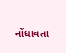નોંધાવતા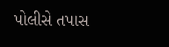પોલીસે તપાસ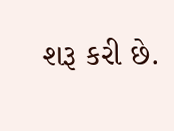શરૂ કરી છે.